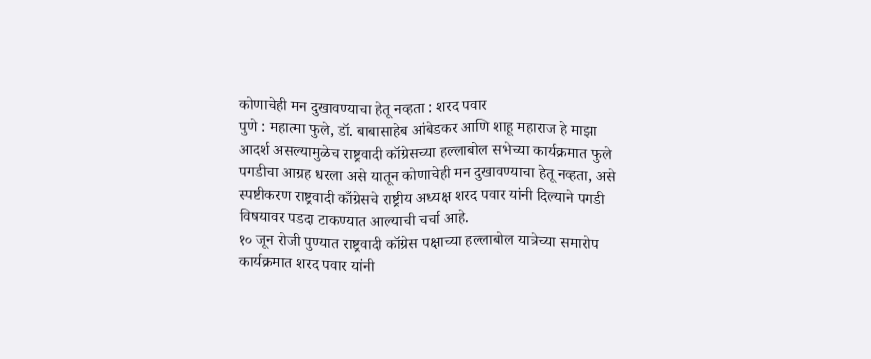कोणाचेही मन दुखावण्याचा हेतू नव्हता : शरद पवार
पुणे : महात्मा फुले, डॉ. बाबासाहेब आंबेडकर आणि शाहू महाराज हे माझा आदर्श असल्यामुळेच राष्ट्रवादी कॉग्रेसच्या हल्लाबोल सभेच्या कार्यक्रमात फुले पगडीचा आग्रह धरला असे यातून कोणाचेही मन दुखावण्याचा हेतू नव्हता, असे स्पष्टीकरण राष्ट्रवादी काँग्रेसचे राष्ट्रीय अध्यक्ष शरद पवार यांनी दिल्याने पगडी विषयावर पडदा टाकण्यात आल्याची चर्चा आहे.
१० जून रोजी पुण्यात राष्ट्रवादी कॉग्रेस पक्षाच्या हल्लाबोल यात्रेच्या समारोप कार्यक्रमात शरद पवार यांनी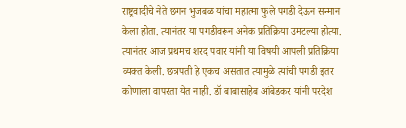राष्ट्रवादीचे नेते छगन भुजबळ यांचा महात्मा फुले पगडी देऊन सन्मान केला होता. त्यानंतर या पगडीवरून अनेक प्रतिक्रिया उमटल्या होत्या. त्यानंतर आज प्रथमच शरद पवार यांनी या विषयी आपली प्रतिक्रिया व्यक्त केली. छत्रपती हे एकच असतात त्यामुळे त्यांची पगडी इतर कोणाला वापरता येत नाही. डॉ बाबासाहेब आंबेडकर यांनी परदेश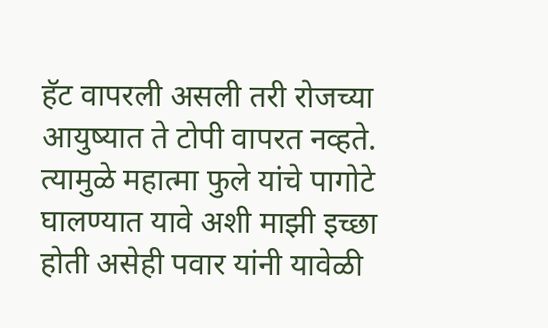हॅट वापरली असली तरी रोजच्या आयुष्यात ते टोपी वापरत नव्हते. त्यामुळे महात्मा फुले यांचे पागोटे घालण्यात यावे अशी माझी इच्छा होती असेही पवार यांनी यावेळी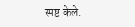स्पष्ट केले.